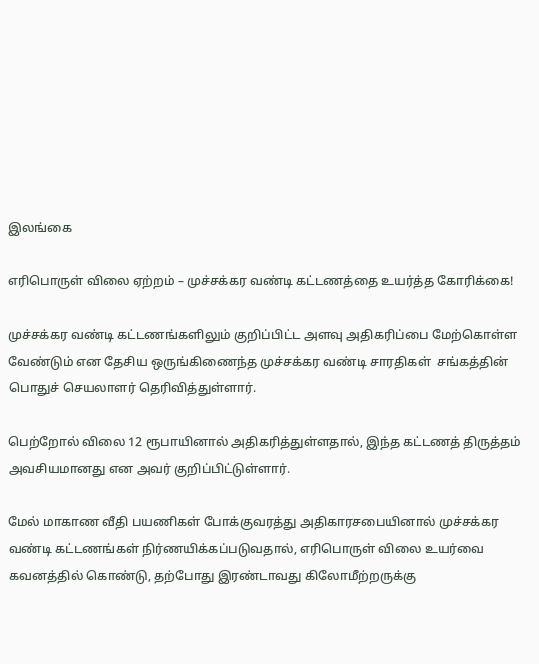இலங்கை

எரிபொருள் விலை ஏற்றம் – முச்சக்கர வண்டி கட்டணத்தை உயர்த்த கோரிக்கை!

முச்சக்கர வண்டி கட்டணங்களிலும் குறிப்பிட்ட அளவு அதிகரிப்பை மேற்கொள்ள வேண்டும் என தேசிய ஒருங்கிணைந்த முச்சக்கர வண்டி சாரதிகள்  சங்கத்தின் பொதுச் செயலாளர் தெரிவித்துள்ளார்.

பெற்றோல் விலை 12 ரூபாயினால் அதிகரித்துள்ளதால், இந்த கட்டணத் திருத்தம் அவசியமானது என அவர் குறிப்பிட்டுள்ளார்.

மேல் மாகாண வீதி பயணிகள் போக்குவரத்து அதிகாரசபையினால் முச்சக்கர வண்டி கட்டணங்கள் நிர்ணயிக்கப்படுவதால், எரிபொருள் விலை உயர்வை கவனத்தில் கொண்டு, தற்போது இரண்டாவது கிலோமீற்றருக்கு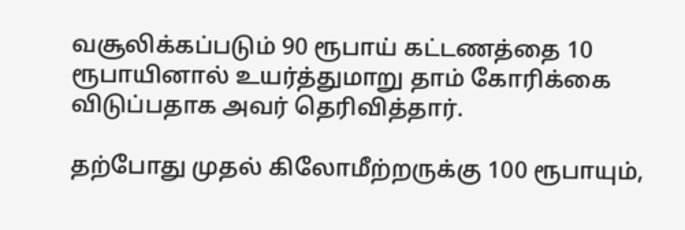வசூலிக்கப்படும் 90 ரூபாய் கட்டணத்தை 10 ரூபாயினால் உயர்த்துமாறு தாம் கோரிக்கை விடுப்பதாக அவர் தெரிவித்தார்.

தற்போது முதல் கிலோமீற்றருக்கு 100 ரூபாயும்,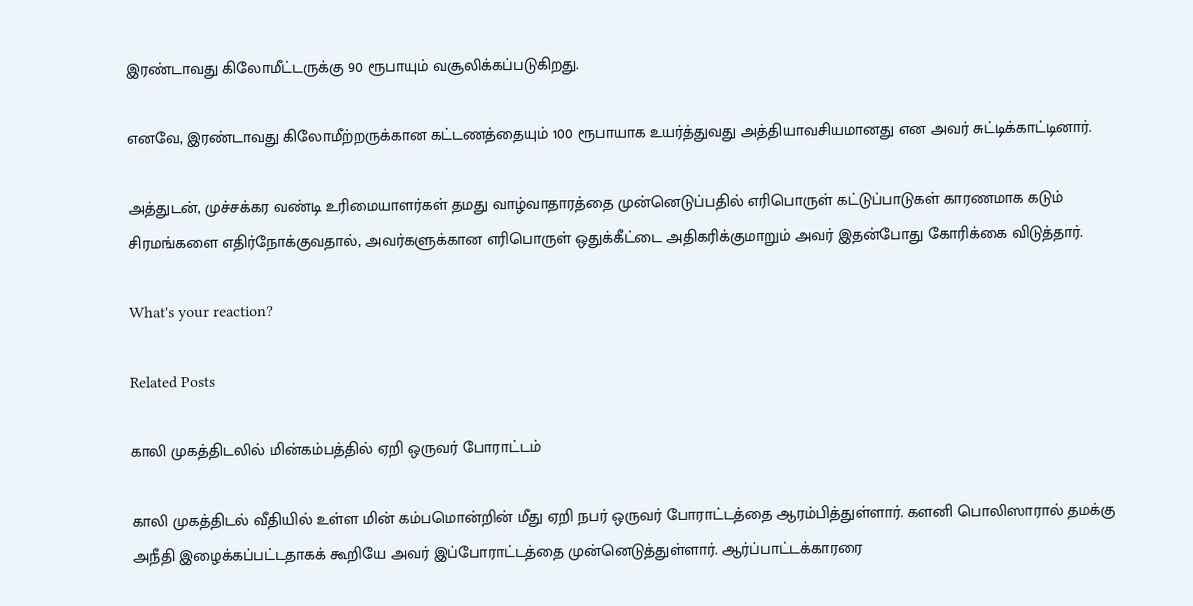இரண்டாவது கிலோமீட்டருக்கு 90 ரூபாயும் வசூலிக்கப்படுகிறது.

எனவே, இரண்டாவது கிலோமீற்றருக்கான கட்டணத்தையும் 100 ரூபாயாக உயர்த்துவது அத்தியாவசியமானது என அவர் சுட்டிக்காட்டினார்.

அத்துடன், முச்சக்கர வண்டி உரிமையாளர்கள் தமது வாழ்வாதாரத்தை முன்னெடுப்பதில் எரிபொருள் கட்டுப்பாடுகள் காரணமாக கடும் சிரமங்களை எதிர்நோக்குவதால், அவர்களுக்கான எரிபொருள் ஒதுக்கீட்டை அதிகரிக்குமாறும் அவர் இதன்போது கோரிக்கை விடுத்தார்.

What's your reaction?

Related Posts

காலி முகத்திடலில் மின்கம்பத்தில் ஏறி ஒருவர் போராட்டம்

காலி முகத்திடல் வீதியில் உள்ள மின் கம்பமொன்றின் மீது ஏறி நபர் ஒருவர் போராட்டத்தை ஆரம்பித்துள்ளார். களனி பொலிஸாரால் தமக்கு அநீதி இழைக்கப்பட்டதாகக் கூறியே அவர் இப்போராட்டத்தை முன்னெடுத்துள்ளார். ஆர்ப்பாட்டக்காரரை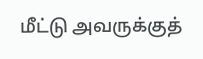மீட்டு அவருக்குத்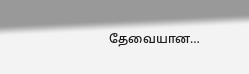தேவையான…